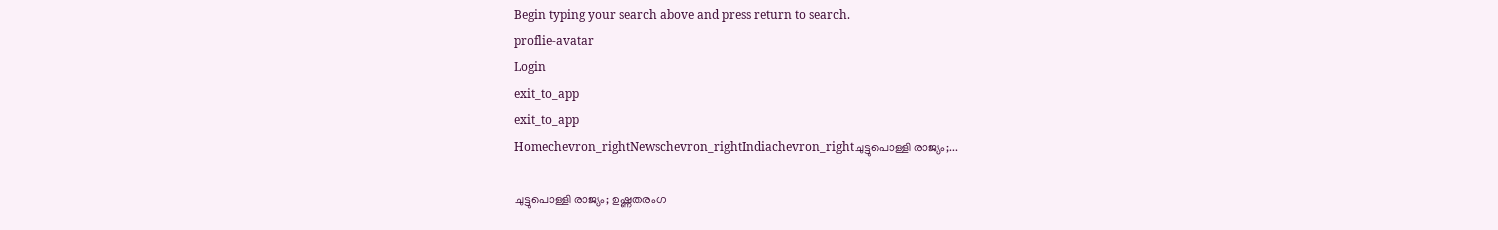Begin typing your search above and press return to search.
proflie-avatar
Login
exit_to_app
exit_to_app
Homechevron_rightNewschevron_rightIndiachevron_rightചുട്ടുപൊള്ളി രാജ്യം;...

ചുട്ടുപൊള്ളി രാജ്യം; ഉഷ്ണതരംഗ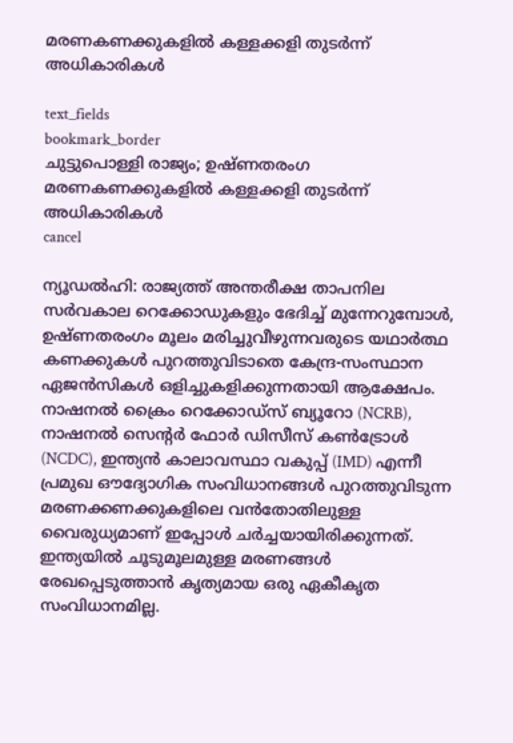മരണകണക്കുകളിൽ കള്ളക്കളി തുടർന്ന് അധികാരികൾ

text_fields
bookmark_border
ചുട്ടുപൊള്ളി രാജ്യം; ഉഷ്ണതരംഗ മരണകണക്കുകളിൽ കള്ളക്കളി തുടർന്ന് അധികാരികൾ
cancel

ന്യൂഡൽഹി: രാജ്യത്ത് അന്തരീക്ഷ താപനില സർവകാല റെക്കോഡുകളും ഭേദിച്ച് മുന്നേറുമ്പോൾ, ഉഷ്ണതരംഗം മൂലം മരിച്ചുവീഴുന്നവരുടെ യഥാർത്ഥ കണക്കുകൾ പുറത്തുവിടാതെ കേന്ദ്ര-സംസ്ഥാന ഏജൻസികൾ ഒളിച്ചുകളിക്കുന്നതായി ആക്ഷേപം. നാഷനൽ ക്രൈം റെക്കോഡ്സ് ബ്യൂറോ (NCRB), നാഷനൽ സെന്റർ ഫോർ ഡിസീസ് കൺട്രോൾ (NCDC), ഇന്ത്യൻ കാലാവസ്ഥാ വകുപ്പ് (IMD) എന്നീ പ്രമുഖ ഔദ്യോഗിക സംവിധാനങ്ങൾ പുറത്തുവിടുന്ന മരണക്കണക്കുകളിലെ വൻതോതിലുള്ള വൈരുധ്യമാണ് ഇപ്പോൾ ചർച്ചയായിരിക്കുന്നത്. ഇന്ത്യയിൽ ചൂടുമൂലമുള്ള മരണങ്ങൾ രേഖപ്പെടുത്താൻ കൃത്യമായ ഒരു ഏകീകൃത സംവിധാനമില്ല.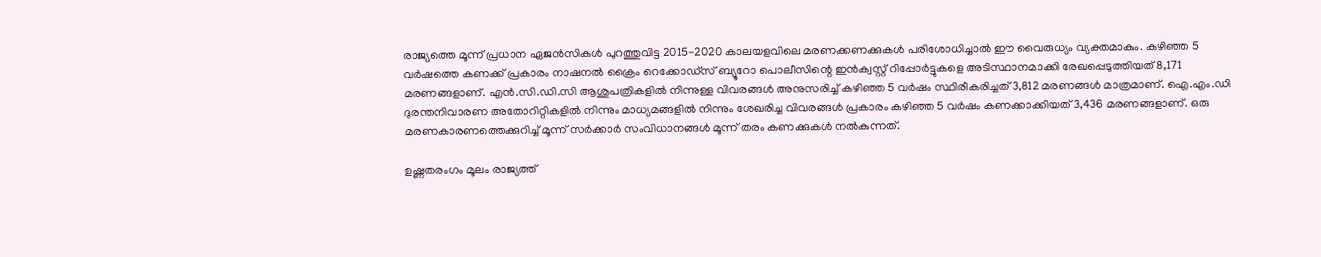രാജ്യത്തെ മൂന്ന് പ്രധാന ഏജൻസികൾ പുറത്തുവിട്ട 2015-2020 കാലയളവിലെ മരണക്കണക്കുകൾ പരിശോധിച്ചാൽ ഈ വൈരുധ്യം വ്യക്തമാകും. കഴിഞ്ഞ 5 വർഷത്തെ കണക്ക് പ്രകാരം നാഷനൽ ക്രൈം റെക്കോഡ്സ് ബ്യൂറോ പൊലീസിന്റെ ഇൻക്വസ്റ്റ് റിപ്പോർട്ടുകളെ അടിസ്ഥാനമാക്കി രേഖപ്പെടുത്തിയത് 8,171 മരണങ്ങളാണ്. എൻ.സി.ഡി.സി ആശുപത്രികളിൽ നിന്നുള്ള വിവരങ്ങൾ അനുസരിച്ച് കഴിഞ്ഞ 5 വർഷം സ്ഥിരീകരിച്ചത് 3,812 മരണങ്ങൾ മാത്രമാണ്. ഐ.എം.ഡി ദുരന്തനിവാരണ അതോറിറ്റികളിൽ നിന്നും മാധ്യമങ്ങളിൽ നിന്നും ശേഖരിച്ച വിവരങ്ങൾ പ്രകാരം കഴിഞ്ഞ 5 വർഷം കണക്കാക്കിയത് 3,436 മരണങ്ങളാണ്. ഒരു മരണകാരണത്തെക്കുറിച്ച് മൂന്ന് സർക്കാർ സംവിധാനങ്ങൾ മൂന്ന് തരം കണക്കുകൾ നൽകുന്നത്.

ഉഷ്ണതരംഗം മൂലം രാജ്യത്ത്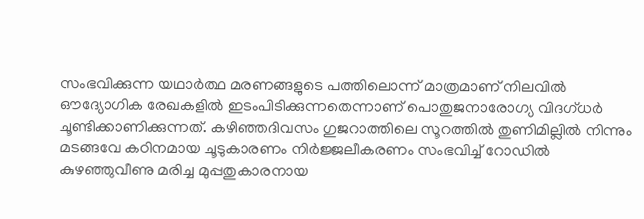സംഭവിക്കുന്ന യഥാർത്ഥ മരണങ്ങളുടെ പത്തിലൊന്ന് മാത്രമാണ് നിലവിൽ ഔദ്യോഗിക രേഖകളിൽ ഇടംപിടിക്കുന്നതെന്നാണ് പൊതുജനാരോഗ്യ വിദഗ്ധർ ചൂണ്ടിക്കാണിക്കുന്നത്. കഴിഞ്ഞദിവസം ഗുജറാത്തിലെ സൂറത്തിൽ തുണിമില്ലിൽ നിന്നും മടങ്ങവേ കഠിനമായ ചൂടുകാരണം നിർജ്ജലീകരണം സംഭവിച്ച് റോഡിൽ കുഴഞ്ഞുവീണു മരിച്ച മുപ്പതുകാരനായ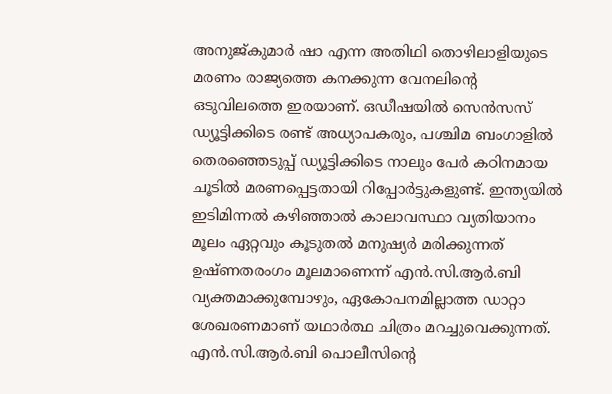അനുജ്കുമാർ ഷാ എന്ന അതിഥി തൊഴിലാളിയുടെ മരണം രാജ്യത്തെ കനക്കുന്ന വേനലിന്റെ ഒടുവിലത്തെ ഇരയാണ്. ഒഡീഷയിൽ സെൻസസ് ഡ്യൂട്ടിക്കിടെ രണ്ട് അധ്യാപകരും, പശ്ചിമ ബംഗാളിൽ തെരഞ്ഞെടുപ്പ് ഡ്യൂട്ടിക്കിടെ നാലും പേർ കഠിനമായ ചൂടിൽ മരണപ്പെട്ടതായി റിപ്പോർട്ടുകളുണ്ട്. ഇന്ത്യയിൽ ഇടിമിന്നൽ കഴിഞ്ഞാൽ കാലാവസ്ഥാ വ്യതിയാനം മൂലം ഏറ്റവും കൂടുതൽ മനുഷ്യർ മരിക്കുന്നത് ഉഷ്ണതരംഗം മൂലമാണെന്ന് എൻ.സി.ആർ.ബി വ്യക്തമാക്കുമ്പോഴും, ഏകോപനമില്ലാത്ത ഡാറ്റാ ശേഖരണമാണ് യഥാർത്ഥ ചിത്രം മറച്ചുവെക്കുന്നത്. എൻ.സി.ആർ.ബി പൊലീസിന്റെ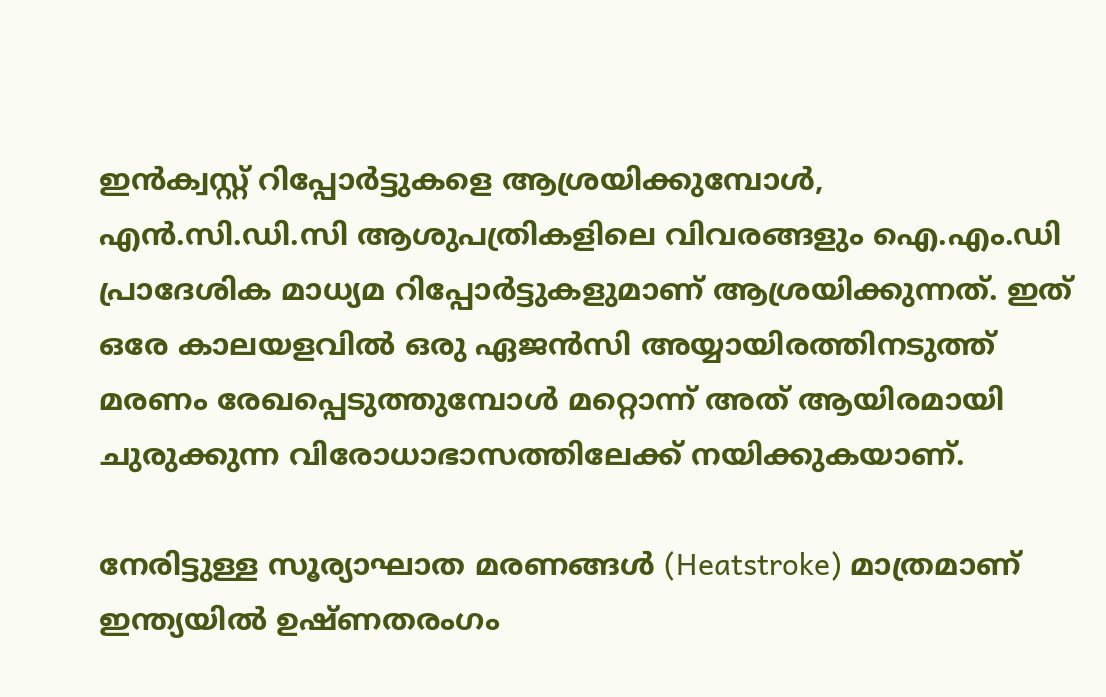ഇൻക്വസ്റ്റ് റിപ്പോർട്ടുകളെ ആശ്രയിക്കുമ്പോൾ, എൻ.സി.ഡി.സി ആശുപത്രികളിലെ വിവരങ്ങളും ഐ.എം.ഡി പ്രാദേശിക മാധ്യമ റിപ്പോർട്ടുകളുമാണ് ആശ്രയിക്കുന്നത്. ഇത് ഒരേ കാലയളവിൽ ഒരു ഏജൻസി അയ്യായിരത്തിനടുത്ത് മരണം രേഖപ്പെടുത്തുമ്പോൾ മറ്റൊന്ന് അത് ആയിരമായി ചുരുക്കുന്ന വിരോധാഭാസത്തിലേക്ക് നയിക്കുകയാണ്.

നേരിട്ടുള്ള സൂര്യാഘാത മരണങ്ങൾ (Heatstroke) മാത്രമാണ് ഇന്ത്യയിൽ ഉഷ്ണതരംഗം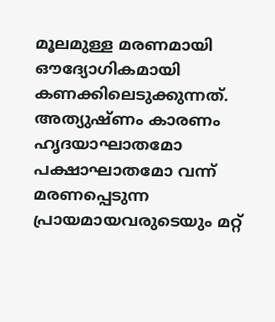മൂലമുള്ള മരണമായി ഔദ്യോഗികമായി കണക്കിലെടുക്കുന്നത്. അത്യുഷ്ണം കാരണം ഹൃദയാഘാതമോ പക്ഷാഘാതമോ വന്ന് മരണപ്പെടുന്ന പ്രായമായവരുടെയും മറ്റ്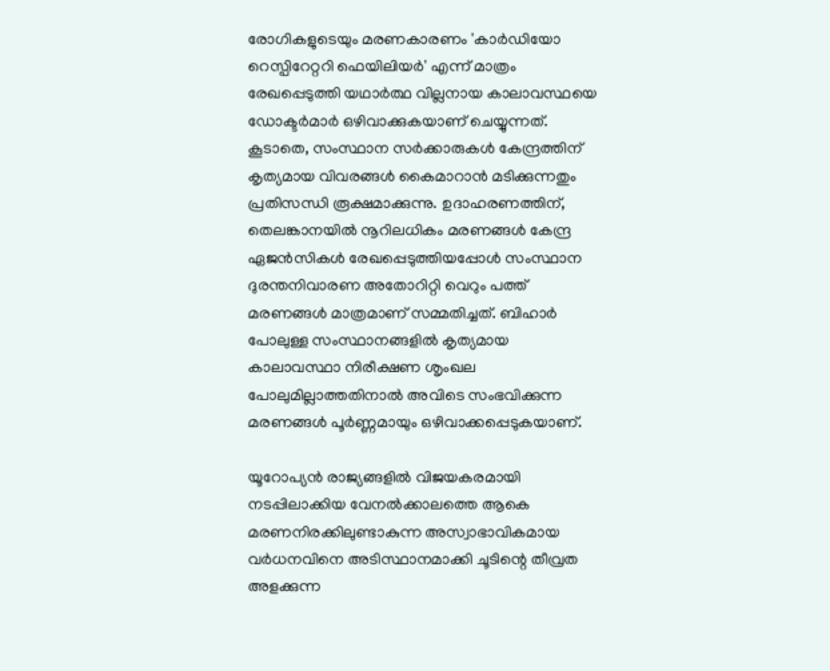രോഗികളുടെയും മരണകാരണം 'കാർഡിയോ റെസ്പിറേറ്ററി ഫെയിലിയർ' എന്ന് മാത്രം രേഖപ്പെടുത്തി യഥാർത്ഥ വില്ലനായ കാലാവസ്ഥയെ ഡോക്ടർമാർ ഒഴിവാക്കുകയാണ് ചെയ്യുന്നത്. കൂടാതെ, സംസ്ഥാന സർക്കാരുകൾ കേന്ദ്രത്തിന് കൃത്യമായ വിവരങ്ങൾ കൈമാറാൻ മടിക്കുന്നതും പ്രതിസന്ധി രൂക്ഷമാക്കുന്നു. ഉദാഹരണത്തിന്, തെലങ്കാനയിൽ നൂറിലധികം മരണങ്ങൾ കേന്ദ്ര ഏജൻസികൾ രേഖപ്പെടുത്തിയപ്പോൾ സംസ്ഥാന ദുരന്തനിവാരണ അതോറിറ്റി വെറും പത്ത് മരണങ്ങൾ മാത്രമാണ് സമ്മതിച്ചത്. ബിഹാർ പോലുള്ള സംസ്ഥാനങ്ങളിൽ കൃത്യമായ കാലാവസ്ഥാ നിരീക്ഷണ ശൃംഖല പോലുമില്ലാത്തതിനാൽ അവിടെ സംഭവിക്കുന്ന മരണങ്ങൾ പൂർണ്ണമായും ഒഴിവാക്കപ്പെടുകയാണ്.

യൂറോപ്യൻ രാജ്യങ്ങളിൽ വിജയകരമായി നടപ്പിലാക്കിയ വേനൽക്കാലത്തെ ആകെ മരണനിരക്കിലുണ്ടാകുന്ന അസ്വാഭാവികമായ വർധനവിനെ അടിസ്ഥാനമാക്കി ചൂടിന്റെ തീവ്രത അളക്കുന്ന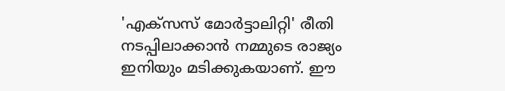'എക്സസ് മോർട്ടാലിറ്റി' രീതി നടപ്പിലാക്കാൻ നമ്മുടെ രാജ്യം ഇനിയും മടിക്കുകയാണ്. ഈ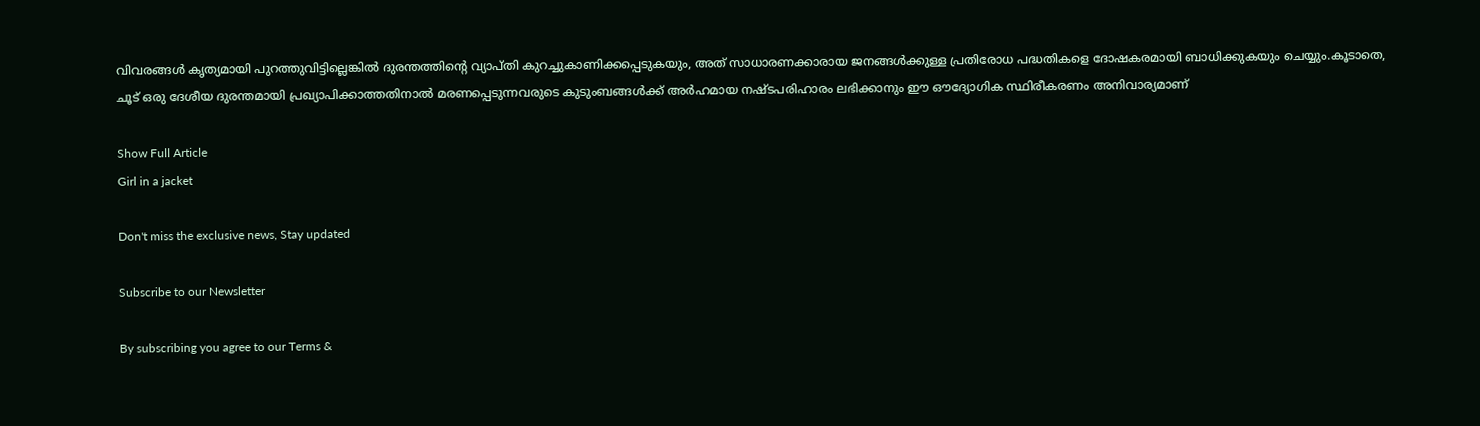വിവരങ്ങൾ കൃത്യമായി പുറത്തുവിട്ടില്ലെങ്കിൽ ദുരന്തത്തിന്റെ വ്യാപ്തി കുറച്ചുകാണിക്കപ്പെടുകയും, അത് സാധാരണക്കാരായ ജനങ്ങൾക്കുള്ള പ്രതിരോധ പദ്ധതികളെ ദോഷകരമായി ബാധിക്കുകയും ചെയ്യും.കൂടാതെ, ചൂട് ഒരു ദേശീയ ദുരന്തമായി പ്രഖ്യാപിക്കാത്തതിനാൽ മരണപ്പെടുന്നവരുടെ കുടുംബങ്ങൾക്ക് അർഹമായ നഷ്ടപരിഹാരം ലഭിക്കാനും ഈ ഔദ്യോഗിക സ്ഥിരീകരണം അനിവാര്യമാണ്

Show Full Article
Girl in a jacket

Don't miss the exclusive news, Stay updated

Subscribe to our Newsletter

By subscribing you agree to our Terms &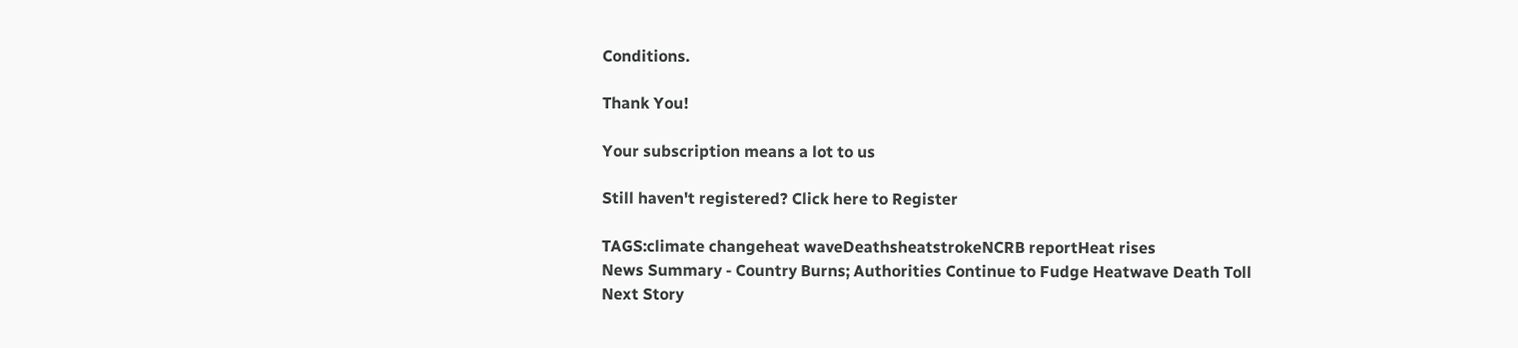Conditions.

Thank You!

Your subscription means a lot to us

Still haven't registered? Click here to Register

TAGS:climate changeheat waveDeathsheatstrokeNCRB reportHeat rises
News Summary - Country Burns; Authorities Continue to Fudge Heatwave Death Toll
Next Story